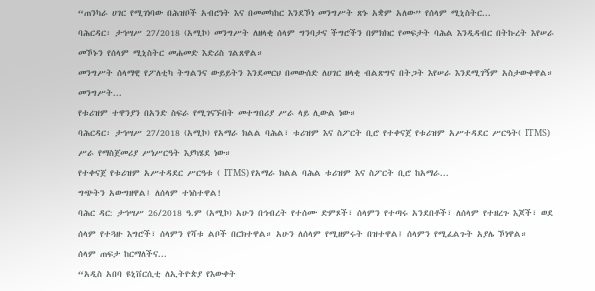“ጠንካራ ሀገር የሚገነባው በሕዝቦች አብሮነት እና በመመካከር እንደኾነ መንግሥት ጽኑ አቋም አለው” የሰላም ሚኒስትር...
ባሕርዳር፡ ታኅሣሥ 27/2018 (አሚኮ) መንግሥት ለዘላቂ ሰላም ግንባታና ችግሮችን በምክክር የመፍታት ባሕል እንዲዳብር በትኩረት እየሠራ መኾኑን የሰላም ሚኒስትር መሐመድ እድሪስ ገልጸዋል።
መንግሥት ሰላማዊ የፖለቲካ ትግልንና ውይይትን እንደመርህ በመውሰድ ለሀገር ዘላቂ ብልጽግና በትጋት እየሠራ እንደሚገኝም አስታውቀዋል።
መንግሥት...
የቱሪዝም ተዋንያን በአንድ ስፍራ የሚገናኙበት መተግበሪያ ሥራ ላይ ሊውል ነው።
ባሕርዳር፡ ታኅሣሥ 27/2018 (አሚኮ) የአማራ ክልል ባሕል፣ ቱሪዝም እና ስፖርት ቢሮ የተቀናጀ የቱሪዝም አሥተዳደር ሥርዓት( ITMS) ሥራ የማስጀመሪያ ሥነሥርዓት እያካሄደ ነው።
የተቀናጀ የቱሪዝም አሥተዳደር ሥርዓቱ ( ITMS) የአማራ ክልል ባሕል ቱሪዝም እና ስፖርት ቢሮ ከአማራ...
ግጭትን አውግዘዋል፤ ለሰላም ተነስተዋል!
ባሕር ዳር: ታኅሣሥ 26/2018 ዓ.ም (አሚኮ) አሁን በኅብረት የተሰሙ ድምጾች፣ ሰላምን የተጣሩ አንደበቶች፣ ለሰላም የተዘረጉ እጆች፣ ወደ ሰላም የተጓዙ እግሮች፣ ሰላምን የሻቱ ልቦች በርክተዋል። አሁን ለሰላም የሚዘምሩት በዝተዋል፤ ሰላምን የሚፈልጉት አያሌ ኾነዋል።
ሰላም ጠፍታ ከርማለችና...
“አዲስ አበባ ዩኒቨርሲቲ ለኢትዮጵያ የእውቀት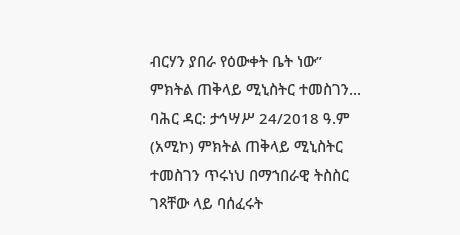ብርሃን ያበራ የዕውቀት ቤት ነው” ምክትል ጠቅላይ ሚኒስትር ተመስገን...
ባሕር ዳር: ታኅሣሥ 24/2018 ዓ.ም (አሚኮ) ምክትል ጠቅላይ ሚኒስትር ተመስገን ጥሩነህ በማኀበራዊ ትስስር ገጻቸው ላይ ባሰፈሩት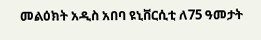መልዕክት አዲስ አበባ ዩኒቨርሲቲ ለ75 ዓመታት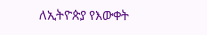ለኢትዮጵያ የእውቀት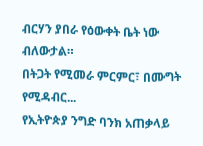ብርሃን ያበራ የዕውቀት ቤት ነው ብለውታል።
በትጋት የሚመራ ምርምር፣ በሙግት የሚዳብር...
የኢትዮጵያ ንግድ ባንክ አጠቃላይ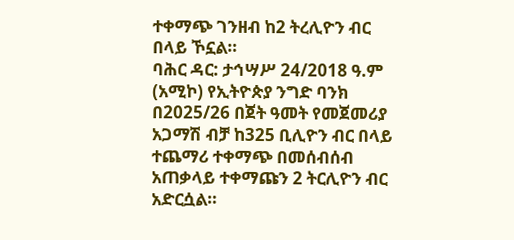ተቀማጭ ገንዘብ ከ2 ትረሊዮን ብር በላይ ኾኗል።
ባሕር ዳር: ታኅሣሥ 24/2018 ዓ.ም (አሚኮ) የኢትዮጵያ ንግድ ባንክ በ2025/26 በጀት ዓመት የመጀመሪያ አጋማሽ ብቻ ከ325 ቢሊዮን ብር በላይ ተጨማሪ ተቀማጭ በመሰብሰብ አጠቃላይ ተቀማጩን 2 ትርሊዮን ብር አድርሷል።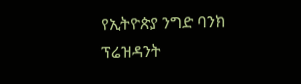የኢትዮጵያ ንግድ ባንክ ፕሬዝዳንት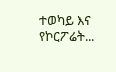ተወካይ እና የኮርፖሬት...